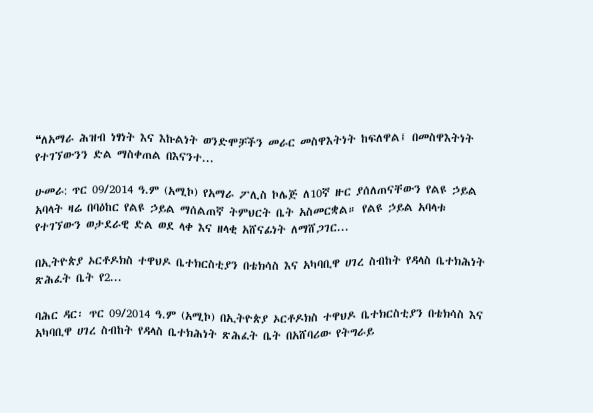❝ለአማራ ሕዝብ ነፃነት እና እኩልነት ወንድሞቻችን መራር መስዋእትነት ከፍለዋል፤ በመስዋእትነት የተገኘውንን ድል ማስቀጠል በእናንተ...

ሁመራ: ጥር 09/2014 ዓ.ም (አሚኮ) የአማራ ፖሊስ ኮሌጅ ለ10ኛ ዙር ያሰለጠናቸውን የልዩ ኃይል አባላት ዛሬ በባዕከር የልዩ ኃይል ማሰልጠኛ ትምህርት ቤት አስመርቋል። የልዩ ኃይል አባላቱ የተገኘውን ወታደራዊ ድል ወደ ላቀ እና ዘላቂ አሸናፊነት ለማሸጋገር...

በኢትዮጵያ ኦርቶዶክስ ተዋህዶ ቤተክርስቲያን በቴክሳስ እና አካባቢዋ ሀገረ ስብከት የዳላስ ቤተክሕነት ጽሕፈት ቤት የ2...

ባሕር ዳር፡ ጥር 09/2014 ዓ.ም (አሚኮ) በኢትዮጵያ ኦርቶዶክስ ተዋህዶ ቤተክርስቲያን በቴክሳስ እና አካባቢዋ ሀገረ ስብከት የዳላስ ቤተክሕነት ጽሕፈት ቤት በአሸባሪው የትግራይ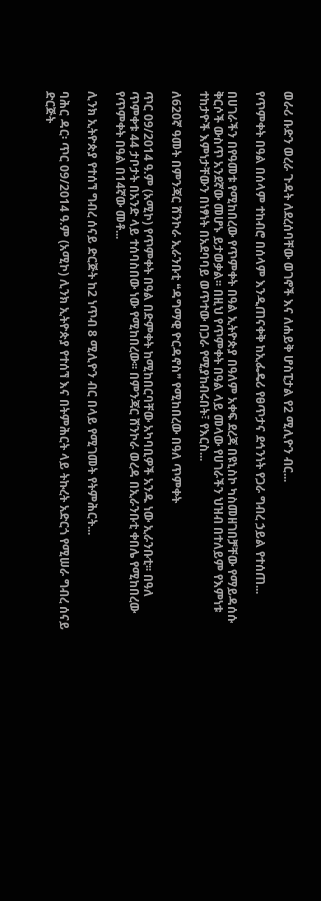ወራሪ ቡድን ወረራ ጉዳት ለደረሰባቸው ወገኖች እና ለሐይቅ ሆስፒታል የ2 ሚሊዮን ብር...

የጥምቀት በዓል በሰላም ተከብሮ በሰላም እንዲጠናቀቅ ከኢፌዴሪ የፀጥታና ደኅንነት የጋራ ግብረ ኃይል የተሰጠ...

በሀገራችን በየዓመቱ የሚከበረው የጥምቀት በዓል ኢትዮጵያ በዓለም አቀፍ ደረጃ በዩኒስኮ ካስመዘገበቻቸው የማይዳሰሱ ቅርሶች ውስጥ አንደኛው መሆኑ ይታወቃል፡፡ በዚህ የጥምቀት በዓል ላይ መላው የሀገራችን ህዝብ በተለይም የእምነቱ ተከታዮች እምነታቸውን በነፃነት በአደባባይ ወጥተው በጋራ የሚያከብሩበት፣ የእርስ...

ለ620ኛ ዓመት በምንጃር ሸንኮራ ኢራንቡቲ ❝ዳግማዊ ዮርዳኖስ❞ የሚከበረው በዓለ ጥምቀት

ጥር 09/2014 ዓ.ም (አሚኮ) የጥምቀት በዓል በድምቀት ከሚከበርባቸው አካባቢዎች አንዱ ነው ኢራንቡቲ፡፡ በዓለ ጥምቀቱ 44 ታቦታት በአንድ ላይ ተሰባስበው ነው የሚከበረው፡፡ በምንጃር ሸንኮራ ወረዳ በኢራንቡቲ ቀበሌ የሚከበረው የጥምቀት በዓል በ14ኛው መቶ...

ሊንክ ኢትዮጵያ የተሰኘ ግብረ ሰናይ ድርጅት ከ2 ነጥብ 8 ሚሊዮን ብር በላይ የሚገመት የትምሕርት...

ባሕር ዳር፡ ጥር 09/2014 ዓ.ም (አሚኮ) ሊንክ ኢትዮጵያ የተሰኘ እና በትምሕርት ላይ ትኩረት አድርጎ የሚሠራ ግብረ ሰናይ ድርጅት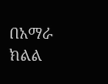በአማራ ክልል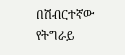በሽብርተኛው የትግራይ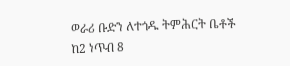ወራሪ ቡድን ለተጎዱ ትምሕርት ቤቶች ከ2 ነጥብ 8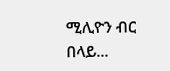ሚሊዮን ብር በላይ...